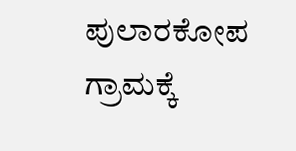ಪುಲಾರಕೋಪ ಗ್ರಾಮಕ್ಕೆ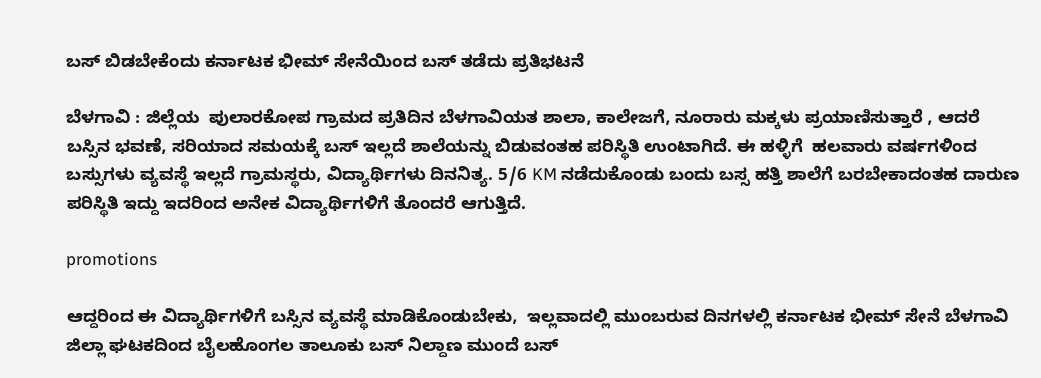ಬಸ್ ಬಿಡಬೇಕೆಂದು ಕರ್ನಾಟಕ ಭೀಮ್ ಸೇನೆಯಿಂದ ಬಸ್ ತಡೆದು ಪ್ರತಿಭಟನೆ

ಬೆಳಗಾವಿ : ಜಿಲ್ಲೆಯ  ಪುಲಾರಕೋಪ ಗ್ರಾಮದ ಪ್ರತಿದಿನ ಬೆಳಗಾವಿಯತ ಶಾಲಾ, ಕಾಲೇಜಗೆ, ನೂರಾರು ಮಕ್ಕಳು ಪ್ರಯಾಣಿಸುತ್ತಾರೆ , ಆದರೆ ಬಸ್ಸಿನ ಭವಣೆ, ಸರಿಯಾದ ಸಮಯಕ್ಕೆ ಬಸ್ ಇಲ್ಲದೆ ಶಾಲೆಯನ್ನು ಬಿಡುವಂತಹ ಪರಿಸ್ಥಿತಿ ಉಂಟಾಗಿದೆ. ಈ ಹಳ್ಳಿಗೆ  ಹಲವಾರು ವರ್ಷಗಳಿಂದ ಬಸ್ಸುಗಳು ವ್ಯವಸ್ಥೆ ಇಲ್ಲದೆ ಗ್ರಾಮಸ್ಥರು, ವಿದ್ಯಾರ್ಥಿಗಳು ದಿನನಿತ್ಯ. 5/6 KM ನಡೆದುಕೊಂಡು ಬಂದು ಬಸ್ಸ ಹತ್ತಿ ಶಾಲೆಗೆ ಬರಬೇಕಾದಂತಹ ದಾರುಣ ಪರಿಸ್ಥಿತಿ ಇದ್ದು ಇದರಿಂದ ಅನೇಕ ವಿದ್ಯಾರ್ಥಿಗಳಿಗೆ ತೊಂದರೆ ಆಗುತ್ತಿದೆ.

promotions

ಆದ್ದರಿಂದ ಈ ವಿದ್ಯಾರ್ಥಿಗಳಿಗೆ ಬಸ್ಸಿನ ವ್ಯವಸ್ಥೆ ಮಾಡಿಕೊಂಡುಬೇಕು,  ಇಲ್ಲವಾದಲ್ಲಿ ಮುಂಬರುವ ದಿನಗಳಲ್ಲಿ ಕರ್ನಾಟಕ ಭೀಮ್ ಸೇನೆ ಬೆಳಗಾವಿ ಜಿಲ್ಲಾ ಘಟಕದಿಂದ ಬೈಲಹೊಂಗಲ ತಾಲೂಕು ಬಸ್ ನಿಲ್ದಾಣ ಮುಂದೆ ಬಸ್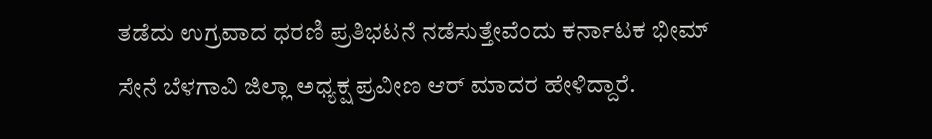ತಡೆದು ಉಗ್ರವಾದ ಧರಣಿ ಪ್ರತಿಭಟನೆ ನಡೆಸುತ್ತೇವೆಂದು ಕರ್ನಾಟಕ ಭೀಮ್ ಸೇನೆ ಬೆಳಗಾವಿ ಜಿಲ್ಲಾ ಅಧ್ಯಕ್ಷ ಪ್ರವೀಣ ಆರ್ ಮಾದರ ಹೇಳಿದ್ದಾರೆ.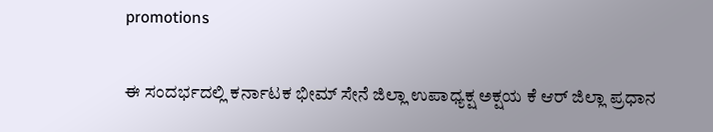promotions

ಈ ಸಂದರ್ಭದಲ್ಲಿ ಕರ್ನಾಟಕ ಭೀಮ್ ಸೇನೆ ಜಿಲ್ಲಾ ಉಪಾಧ್ಯಕ್ಷ ಅಕ್ಷಯ ಕೆ ಆರ್ ಜಿಲ್ಲಾ ಪ್ರಧಾನ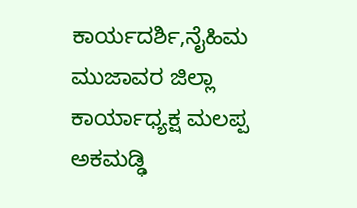ಕಾರ್ಯದರ್ಶಿ,ನೈಹಿಮ ಮುಜಾವರ ಜಿಲ್ಲಾ ಕಾರ್ಯಾಧ್ಯಕ್ಷ ಮಲಪ್ಪ ಅಕಮಡ್ಢಿ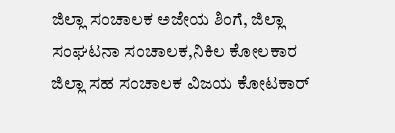ಜಿಲ್ಲಾ ಸಂಚಾಲಕ ಅಜೇಯ ಶಿಂಗೆ, ಜಿಲ್ಲಾ ಸಂಘಟನಾ ಸಂಚಾಲಕ,ನಿಕಿಲ ಕೋಲಕಾರ ಜಿಲ್ಲಾ ಸಹ ಸಂಚಾಲಕ ವಿಜಯ ಕೋಟಕಾರ್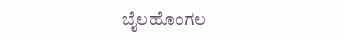ಬೈಲಹೊಂಗಲ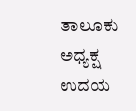ತಾಲೂಕು ಅಧ್ಯಕ್ಷ ಉದಯ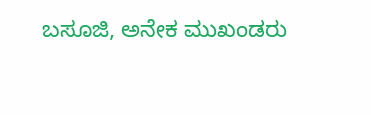ಬಸೂಜಿ, ಅನೇಕ ಮುಖಂಡರು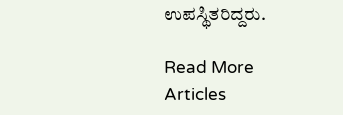ಉಪಸ್ಥಿತರಿದ್ದರು.

Read More Articles